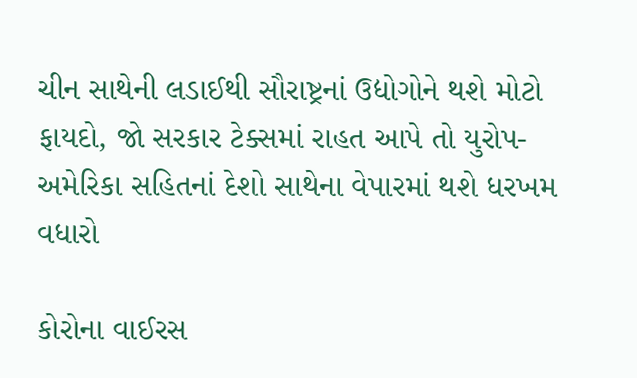ચીન સાથેની લડાઈથી સૌરાષ્ટ્રનાં ઉદ્યોગોને થશે મોટો ફાયદો, જો સરકાર ટેક્સમાં રાહત આપે તો યુરોપ-અમેરિકા સહિતનાં દેશો સાથેના વેપારમાં થશે ધરખમ વધારો

કોરોના વાઈરસ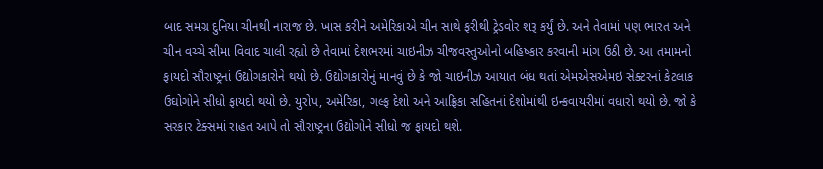બાદ સમગ્ર દુનિયા ચીનથી નારાજ છે. ખાસ કરીને અમેરિકાએ ચીન સાથે ફરીથી ટ્રેડવોર શરૂ કર્યું છે. અને તેવામાં પણ ભારત અને ચીન વચ્ચે સીમા વિવાદ ચાલી રહ્યો છે તેવામાં દેશભરમાં ચાઇનીઝ ચીજવસ્તુઓનો બહિષ્કાર કરવાની માંગ ઉઠી છે. આ તમામનો ફાયદો સૌરાષ્ટ્રનાં ઉદ્યોગકારોને થયો છે. ઉદ્યોગકારોનું માનવું છે કે જો ચાઇનીઝ આયાત બંધ થતાં એમએસએમઇ સેક્ટરનાં કેટલાક ઉઘોગોને સીધો ફાયદો થયો છે. યુરોપ, અમેરિકા, ગલ્ફ દેશો અને આફ્રિકા સહિતનાં દેશોમાંથી ઇન્કવાયરીમાં વધારો થયો છે. જો કે સરકાર ટેક્સમાં રાહત આપે તો સૌરાષ્ટ્રના ઉદ્યોગોને સીધો જ ફાયદો થશે.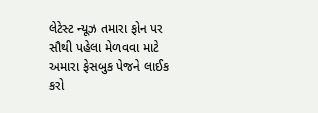લેટેસ્ટ ન્યૂઝ તમારા ફોન પર સૌથી પહેલા મેળવવા માટે અમારા ફેસબુક પેજને લાઈક કરો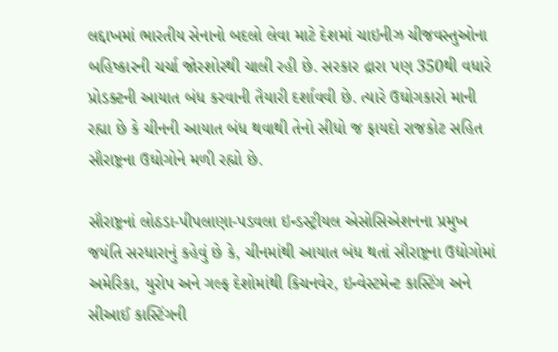લદ્દાખમાં ભારતીય સેનાનો બદલો લેવા માટે દેશમાં ચાઇનીઝ ચીજવસ્તુઓના બહિષ્કારની ચર્ચા જોરશોરથી ચાલી રહી છે. સરકાર દ્રારા પણ 350થી વધારે પ્રોડક્ટની આયાત બંધ કરવાની તૈયારી દર્શાવવી છે. ત્યારે ઉઘોગકારો માની રહ્યા છે કે ચીનની આયાત બંધ થવાથી તેનો સીધો જ ફાયદો રાજકોટ સહિત સૌરાષ્ટ્રના ઉઘોગોને મળી રહ્યો છે.

સૌરાષ્ટ્રનાં લોઠડા-પીપલાણા-પડવલા ઇન્ડસ્ટ્રીયલ એસોસિએશનના પ્રમુખ જયંતિ સરધારાનું કહેવું છે કે, ચીનમાંથી આયાત બંધ થતાં સૌરાષ્ટ્રના ઉદ્યોગોમાં અમેરિકા, યુરોપ અને ગલ્ફ દેશોમાંથી કિચનવેર, ઇન્વેસ્ટમેન્ટ કાસ્ટિંગ અને સીઆઈ કાસ્ટિંગની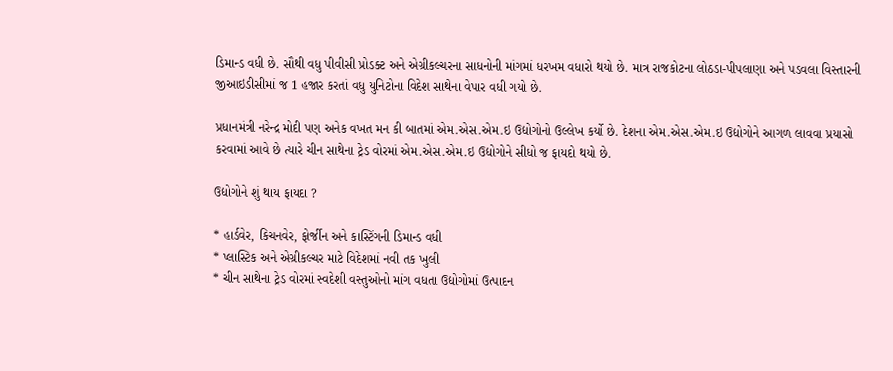ડિમાન્ડ વધી છે. સૌથી વધુ પીવીસી પ્રોડક્ટ અને એગ્રીકલ્ચરના સાધનોની માંગમાં ધરખમ વધારો થયો છે. માત્ર રાજકોટના લોઠડા-પીપલાણા અને પડવલા વિસ્તારની જીઆઇડીસીમાં જ 1 હજાર કરતાં વધુ યુનિટોના વિદેશ સાથેના વેપાર વધી ગયો છે.

પ્રધાનમંત્રી નરેન્દ્ર મોદી પણ અનેક વખત મન કી બાતમાં એમ.એસ.એમ.ઇ ઉદ્યોગોનો ઉલ્લેખ કર્યો છે. દેશના એમ.એસ.એમ.ઇ ઉદ્યોગોને આગળ લાવવા પ્રયાસો કરવામાં આવે છે ત્યારે ચીન સાથેના ટ્રેડ વોરમાં એમ.એસ.એમ.ઇ ઉદ્યોગોને સીધો જ ફાયદો થયો છે.

ઉદ્યોગોને શું થાય ફાયદા ?

* હાર્ડવેર, કિચનવેર, ફોર્જીન અને કાસ્ટિંગની ડિમાન્ડ વધી
* પ્લાસ્ટિક અને એગ્રીકલ્ચર માટે વિદેશમાં નવી તક ખુલી
* ચીન સાથેના ટ્રેડ વોરમાં સ્વદેશી વસ્તુઓનો માંગ વધતા ઉદ્યોગોમાં ઉત્પાદન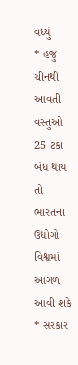વધ્યું
* હજુ ચીનથી આવતી વસ્તુઓ 25 ટકા બંધ થાય તો ભારતના ઉદ્યોગો વિશ્વમાં આગળ આવી શકે
* સરકાર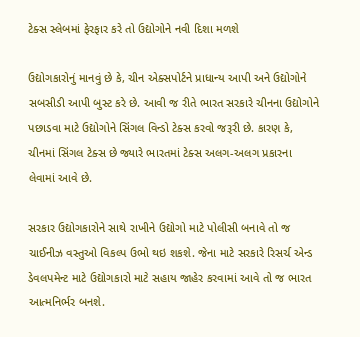ટેક્સ સ્લેબમાં ફેરફાર કરે તો ઉદ્યોગોને નવી દિશા મળશે

ઉદ્યોગકારોનું માનવું છે કે, ચીન એક્સપોર્ટને પ્રાધાન્ય આપી અને ઉદ્યોગોને સબસીડી આપી બુસ્ટ કરે છે. આવી જ રીતે ભારત સરકારે ચીનના ઉદ્યોગોને પછાડવા માટે ઉદ્યોગોને સિંગલ વિન્ડો ટેક્સ કરવો જરૂરી છે. કારણ કે, ચીનમાં સિંગલ ટેક્સ છે જ્યારે ભારતમાં ટેક્સ અલગ-અલગ પ્રકારના લેવામાં આવે છે.

સરકાર ઉદ્યોગકારોને સાથે રાખીને ઉદ્યોગો માટે પોલીસી બનાવે તો જ ચાઈનીઝ વસ્તુઓ વિકલ્પ ઉભો થઇ શકશે. જેના માટે સરકારે રિસર્ચ એન્ડ ડેવલપમેન્ટ માટે ઉદ્યોગકારો માટે સહાય જાહેર કરવામાં આવે તો જ ભારત આત્મનિર્ભર બનશે.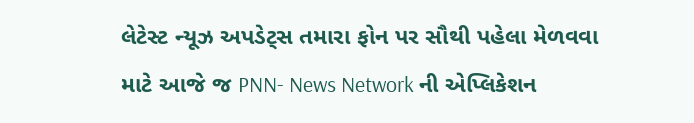લેટેસ્ટ ન્યૂઝ અપડેટ્સ તમારા ફોન પર સૌથી પહેલા મેળવવા માટે આજે જ PNN- News Network ની એપ્લિકેશન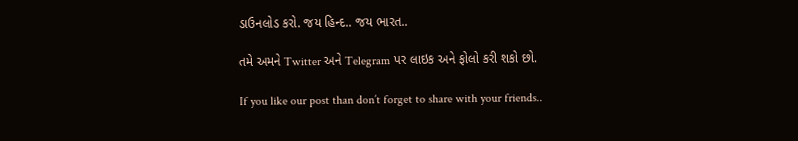ડાઉનલોડ કરો. જય હિન્દ.. જય ભારત..

તમે અમને Twitter અને Telegram પર લાઇક અને ફોલો કરી શકો છો.

If you like our post than don’t forget to share with your friends..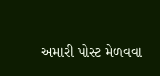અમારી પોસ્ટ મેળવવા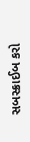સબસ્ક્રાઈબ કરો